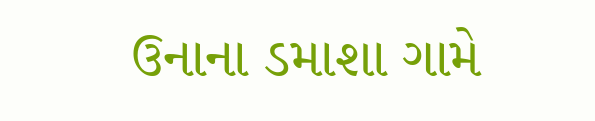ઉનાના ડમાશા ગામે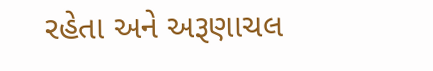રહેતા અને અરૂણાચલ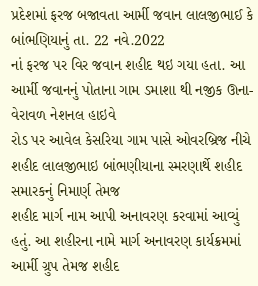પ્રદેશમાં ફરજ બજાવતા આર્મી જવાન લાલજીભાઈ કે બાંભણિયાનું તા. 22 નવે.2022
નાં ફરજ પર વિર જવાન શહીદ થઇ ગયા હતા. આ આર્મી જવાનનું પોતાના ગામ ડમાશા થી નજીક ઊના-વેરાવળ નેશનલ હાઇવે
રોડ પર આવેલ કેસરિયા ગામ પાસે ઓવરબ્રિજ નીચે શહીદ લાલજીભાઇ બાંભણીયાના સ્મરણાર્થે શહીદ સમારકનું નિમાર્ણ તેમજ
શહીદ માર્ગ નામ આપી અનાવરણ કરવામાં આવ્યું હતું. આ શહીરના નામે માર્ગ અનાવરણ કાર્યક્રમમાં આર્મી ગ્રુપ તેમજ શહીદ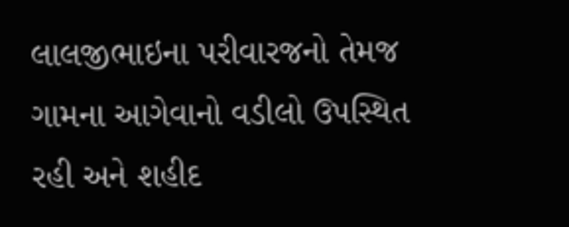લાલજીભાઇના પરીવારજનો તેમજ ગામના આગેવાનો વડીલો ઉપસ્થિત રહી અને શહીદ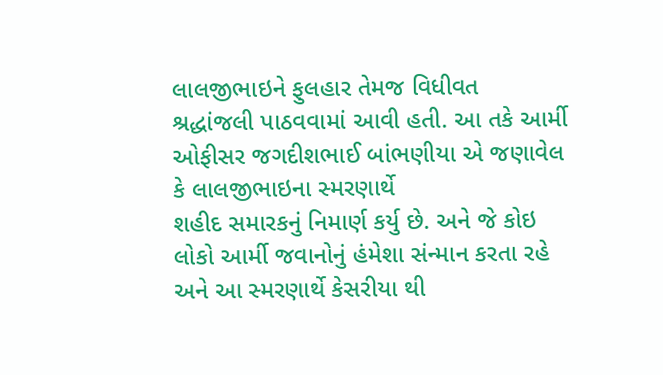લાલજીભાઇને ફુલહાર તેમજ વિધીવત
શ્રદ્ધાંજલી પાઠવવામાં આવી હતી. આ તકે આર્મી ઓફીસર જગદીશભાઈ બાંભણીયા એ જણાવેલ કે લાલજીભાઇના સ્મરણાર્થે
શહીદ સમારકનું નિમાર્ણ કર્યુ છે. અને જે કોઇ લોકો આર્મી જવાનોનું હંમેશા સંન્માન કરતા રહે અને આ સ્મરણાર્થે કેસરીયા થી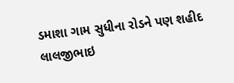ડમાશા ગામ સુધીના રોડને પણ શહીદ લાલજીભાઇ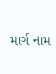માર્ગ નામ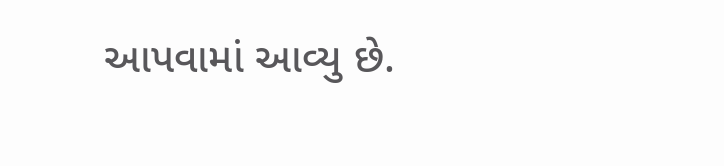આપવામાં આવ્યુ છે.